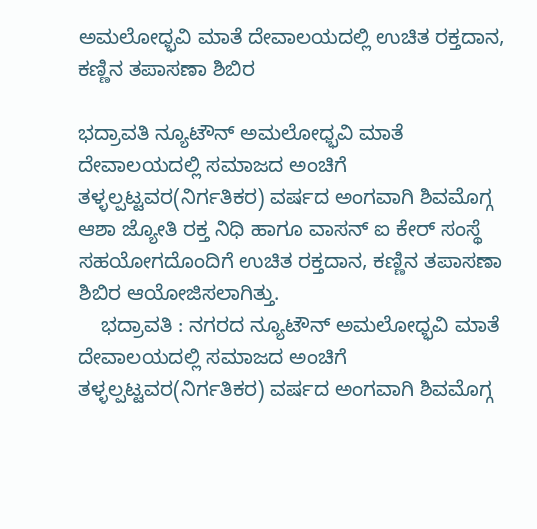ಅಮಲೋಧ್ಭವಿ ಮಾತೆ ದೇವಾಲಯದಲ್ಲಿ ಉಚಿತ ರಕ್ತದಾನ, ಕಣ್ಣಿನ ತಪಾಸಣಾ ಶಿಬಿರ

ಭದ್ರಾವತಿ ನ್ಯೂಟೌನ್ ಅಮಲೋಧ್ಭವಿ ಮಾತೆ ದೇವಾಲಯದಲ್ಲಿ ಸಮಾಜದ ಅಂಚಿಗೆ ತಳ್ಳಲ್ಪಟ್ಟವರ(ನಿರ್ಗತಿಕರ) ವರ್ಷದ ಅಂಗವಾಗಿ ಶಿವಮೊಗ್ಗ ಆಶಾ ಜ್ಯೋತಿ ರಕ್ತ ನಿಧಿ ಹಾಗೂ ವಾಸನ್ ಐ ಕೇರ್ ಸಂಸ್ಥೆ ಸಹಯೋಗದೊಂದಿಗೆ ಉಚಿತ ರಕ್ತದಾನ, ಕಣ್ಣಿನ ತಪಾಸಣಾ ಶಿಬಿರ ಆಯೋಜಿಸಲಾಗಿತ್ತು.
    ಭದ್ರಾವತಿ : ನಗರದ ನ್ಯೂಟೌನ್ ಅಮಲೋಧ್ಭವಿ ಮಾತೆ ದೇವಾಲಯದಲ್ಲಿ ಸಮಾಜದ ಅಂಚಿಗೆ ತಳ್ಳಲ್ಪಟ್ಟವರ(ನಿರ್ಗತಿಕರ) ವರ್ಷದ ಅಂಗವಾಗಿ ಶಿವಮೊಗ್ಗ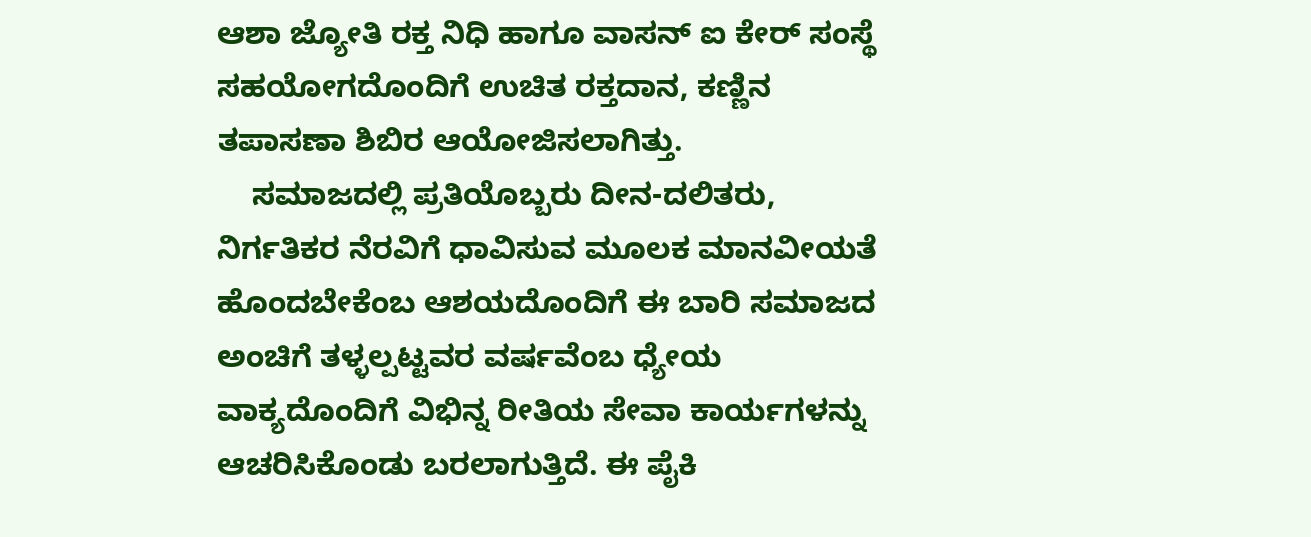ಆಶಾ ಜ್ಯೋತಿ ರಕ್ತ ನಿಧಿ ಹಾಗೂ ವಾಸನ್ ಐ ಕೇರ್ ಸಂಸ್ಥೆ ಸಹಯೋಗದೊಂದಿಗೆ ಉಚಿತ ರಕ್ತದಾನ, ಕಣ್ಣಿನ ತಪಾಸಣಾ ಶಿಬಿರ ಆಯೋಜಿಸಲಾಗಿತ್ತು.
    ಸಮಾಜದಲ್ಲಿ ಪ್ರತಿಯೊಬ್ಬರು ದೀನ-ದಲಿತರು, ನಿರ್ಗತಿಕರ ನೆರವಿಗೆ ಧಾವಿಸುವ ಮೂಲಕ ಮಾನವೀಯತೆ ಹೊಂದಬೇಕೆಂಬ ಆಶಯದೊಂದಿಗೆ ಈ ಬಾರಿ ಸಮಾಜದ ಅಂಚಿಗೆ ತಳ್ಳಲ್ಪಟ್ಟವರ ವರ್ಷವೆಂಬ ಧ್ಯೇಯ ವಾಕ್ಯದೊಂದಿಗೆ ವಿಭಿನ್ನ ರೀತಿಯ ಸೇವಾ ಕಾರ್ಯಗಳನ್ನು ಆಚರಿಸಿಕೊಂಡು ಬರಲಾಗುತ್ತಿದೆ. ಈ ಪೈಕಿ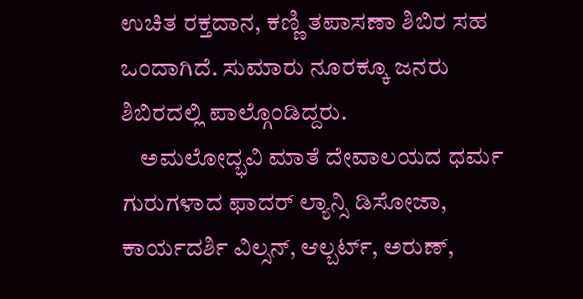ಉಚಿತ ರಕ್ತದಾನ, ಕಣ್ಣಿ ತಪಾಸಣಾ ಶಿಬಿರ ಸಹ ಒಂದಾಗಿದೆ. ಸುಮಾರು ನೂರಕ್ಕೂ ಜನರು ಶಿಬಿರದಲ್ಲಿ ಪಾಲ್ಗೊಂಡಿದ್ದರು.
    ಅಮಲೋದ್ಭವಿ ಮಾತೆ ದೇವಾಲಯದ ಧರ್ಮ ಗುರುಗಳಾದ ಫಾದರ್ ಲ್ಯಾನ್ಸಿ ಡಿಸೋಜಾ, ಕಾರ್ಯದರ್ಶಿ ವಿಲ್ಸನ್, ಆಲ್ಬರ್ಟ್, ಅರುಣ್,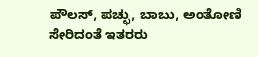ಪೌಲಸ್, ಪಚ್ಛು, ಬಾಬು, ಅಂತೋಣಿ ಸೇರಿದಂತೆ ಇತರರು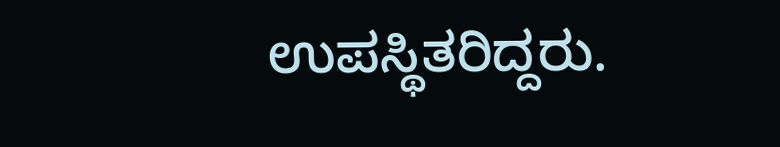ಉಪಸ್ಥಿತರಿದ್ದರು.